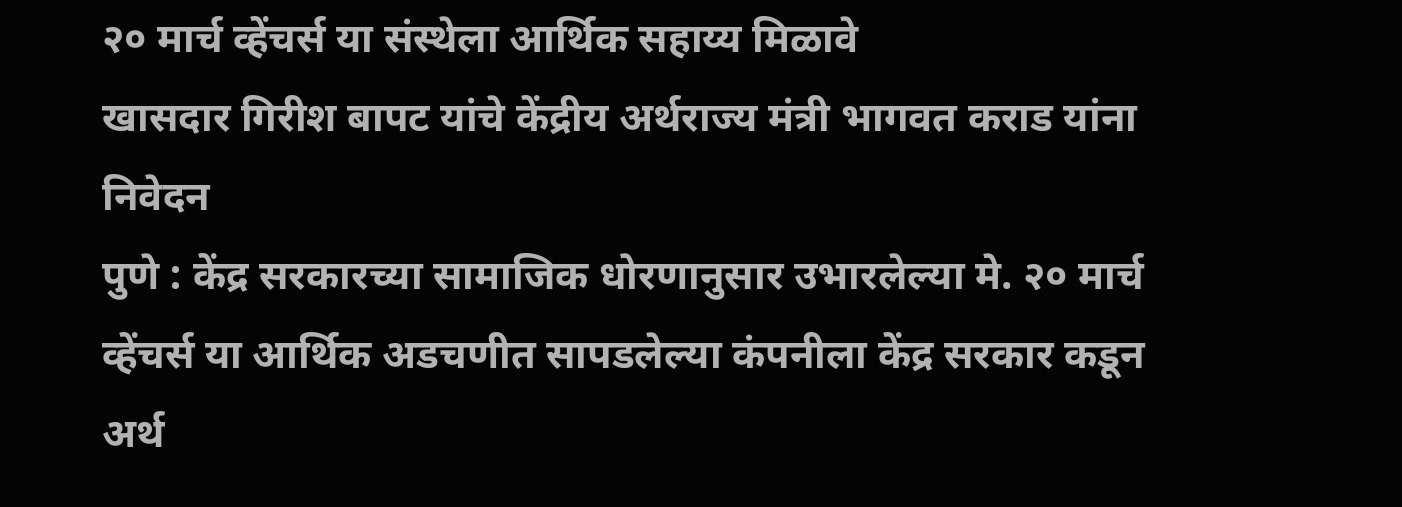२० मार्च व्हेंचर्स या संस्थेला आर्थिक सहाय्य मिळावे
खासदार गिरीश बापट यांचे केंद्रीय अर्थराज्य मंत्री भागवत कराड यांना निवेदन
पुणे : केंद्र सरकारच्या सामाजिक धोरणानुसार उभारलेल्या मे. २० मार्च व्हेंचर्स या आर्थिक अडचणीत सापडलेल्या कंपनीला केंद्र सरकार कडून अर्थ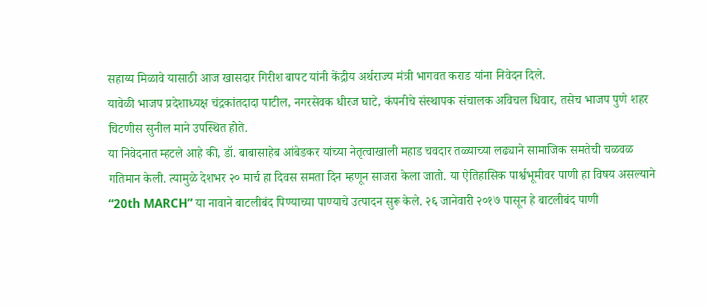सहाय्य मिळावे यासाठी आज खासदार गिरीश बापट यांनी केंद्रीय अर्थराज्य मंत्री भागवत कराड यांना निवेदन दिले.
यावेळी भाजप प्रदेशाध्यक्ष चंद्रकांतदादा पाटील, नगरसेवक धीरज घाटे, कंपनीचे संस्थापक संचालक अविचल धिवार, तसेच भाजप पुणे शहर चिटणीस सुनील माने उपस्थित होते.
या निवेदनात म्हटले आहे की, डॉ. बाबासाहेब आंबेडकर यांच्या नेतृत्वाखाली महाड चवदार तळ्याच्या लढ्याने सामाजिक समतेची चळवळ गतिमान केली. त्यामुळे देशभर २० मार्च हा दिवस समता दिन म्हणून साजरा केला जातो. या ऐतिहासिक पार्श्वभूमीवर पाणी हा विषय असल्याने “20th MARCH” या नावाने बाटलीबंद पिण्याच्या पाण्याचे उत्पादन सुरू केले. २६ जानेवारी २०१७ पासून हे बाटलीबंद पाणी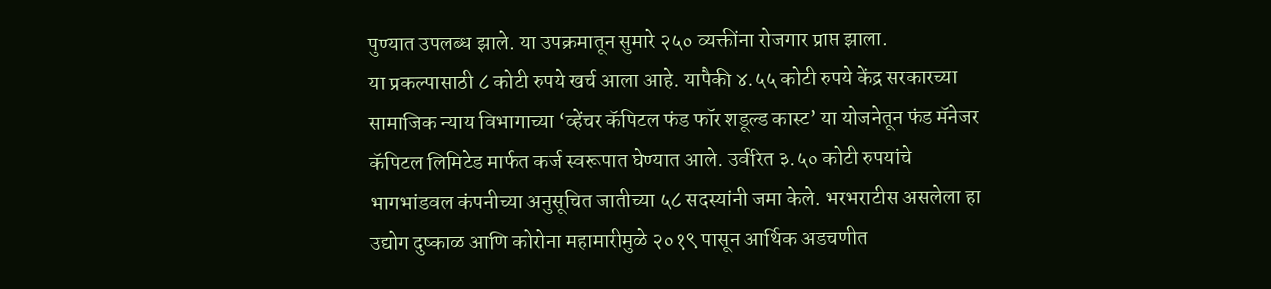पुण्यात उपलब्ध झाले. या उपक्रमातून सुमारे २५० व्यक्तींना रोजगार प्राप्त झाला.
या प्रकल्पासाठी ८ कोटी रुपये खर्च आला आहे. यापैकी ४.५५ कोटी रुपये केंद्र सरकारच्या सामाजिक न्याय विभागाच्या ‘व्हेंचर कॅपिटल फंड फॉर शडूल्ड कास्ट’ या योजनेतून फंड मॅनेजर कॅपिटल लिमिटेड मार्फत कर्ज स्वरूपात घेण्यात आले. उर्वरित ३.५० कोटी रुपयांचे भागभांडवल कंपनीच्या अनुसूचित जातीच्या ५८ सदस्यांनी जमा केले. भरभराटीस असलेला हा उद्योग दुष्काळ आणि कोरोना महामारीमुळे २०१९ पासून आर्थिक अडचणीत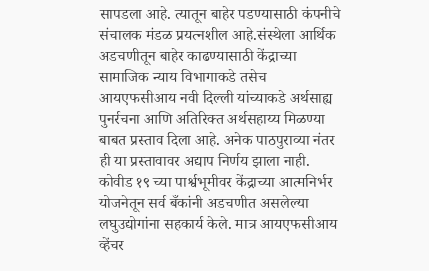सापडला आहे. त्यातून बाहेर पडण्यासाठी कंपनीचे संचालक मंडळ प्रयत्नशील आहे.संस्थेला आर्थिक अडचणीतून बाहेर काढण्यासाठी केंद्राच्या सामाजिक न्याय विभागाकडे तसेच आयएफसीआय नवी दिल्ली यांच्याकडे अर्थसाह्य पुनर्रचना आणि अतिरिक्त अर्थसहाय्य मिळण्या बाबत प्रस्ताव दिला आहे. अनेक पाठपुराव्या नंतर ही या प्रस्तावावर अद्याप निर्णय झाला नाही. कोवीड १९ च्या पार्श्वभूमीवर केंद्राच्या आत्मनिर्भर योजनेतून सर्व बँकांनी अडचणीत असलेल्या लघुउद्योगांना सहकार्य केले. मात्र आयएफसीआय व्हेंचर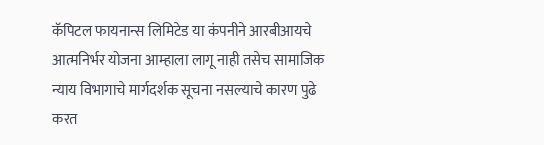कॅपिटल फायनान्स लिमिटेड या कंपनीने आरबीआयचे आत्मनिर्भर योजना आम्हाला लागू नाही तसेच सामाजिक न्याय विभागाचे मार्गदर्शक सूचना नसल्याचे कारण पुढे करत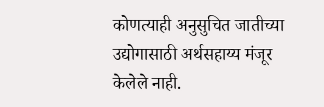कोणत्याही अनुसुचित जातीच्या उद्योगासाठी अर्थसहाय्य मंजूर केलेले नाही.